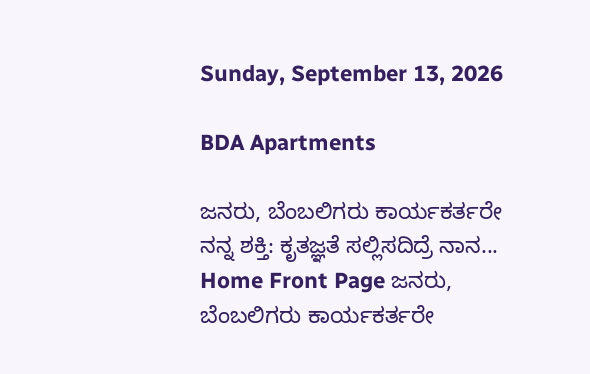Sunday, September 13, 2026

BDA Apartments

ಜನರು, ಬೆಂಬಲಿಗರು ಕಾರ್ಯಕರ್ತರೇ ನನ್ನ ಶಕ್ತಿ: ಕೃತಜ್ಞತೆ ಸಲ್ಲಿಸದಿದ್ರೆ ನಾನ...
Home Front Page ಜನರು, ಬೆಂಬಲಿಗರು ಕಾರ್ಯಕರ್ತರೇ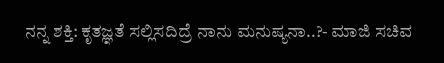ನನ್ನ ಶಕ್ತಿ: ಕೃತಜ್ಞತೆ ಸಲ್ಲಿಸದಿದ್ರೆ ನಾನು ಮನುಷ್ಯನಾ..?- ಮಾಜಿ ಸಚಿವ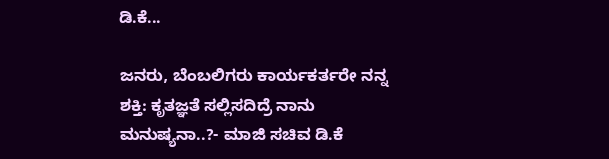ಡಿ.ಕೆ...

ಜನರು, ಬೆಂಬಲಿಗರು ಕಾರ್ಯಕರ್ತರೇ ನನ್ನ ಶಕ್ತಿ: ಕೃತಜ್ಞತೆ ಸಲ್ಲಿಸದಿದ್ರೆ ನಾನು ಮನುಷ್ಯನಾ..?- ಮಾಜಿ ಸಚಿವ ಡಿ.ಕೆ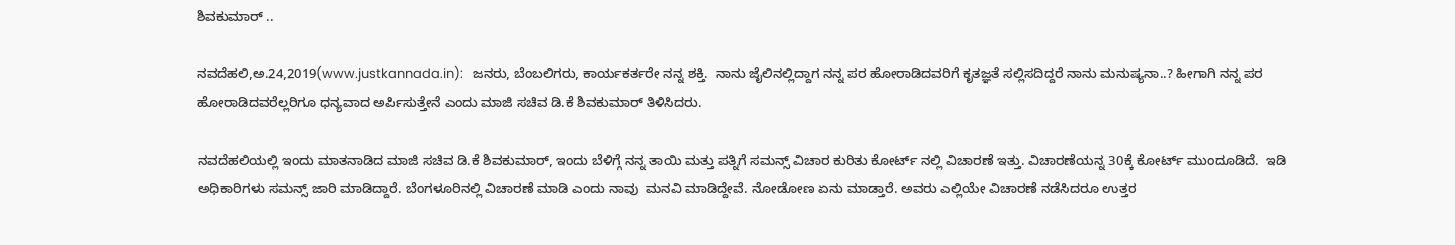ಶಿವಕುಮಾರ್ ..

ನವದೆಹಲಿ,ಅ.24,2019(www.justkannada.in):   ಜನರು, ಬೆಂಬಲಿಗರು, ಕಾರ್ಯಕರ್ತರೇ ನನ್ನ ಶಕ್ತಿ.  ನಾನು ಜೈಲಿನಲ್ಲಿದ್ದಾಗ ನನ್ನ ಪರ ಹೋರಾಡಿದವರಿಗೆ ಕೃತಜ್ಞತೆ ಸಲ್ಲಿಸದಿದ್ದರೆ ನಾನು ಮನುಷ್ಯನಾ..? ಹೀಗಾಗಿ ನನ್ನ ಪರ ಹೋರಾಡಿದವರೆಲ್ಲರಿಗೂ ಧನ್ಯವಾದ ಅರ್ಪಿಸುತ್ತೇನೆ ಎಂದು ಮಾಜಿ ಸಚಿವ ಡಿ.ಕೆ ಶಿವಕುಮಾರ್ ತಿಳಿಸಿದರು.

ನವದೆಹಲಿಯಲ್ಲಿ ಇಂದು ಮಾತನಾಡಿದ ಮಾಜಿ ಸಚಿವ ಡಿ.ಕೆ ಶಿವಕುಮಾರ್, ಇಂದು ಬೆಳಿಗ್ಗೆ ನನ್ನ ತಾಯಿ ಮತ್ತು ಪತ್ನಿಗೆ ಸಮನ್ಸ್ ವಿಚಾರ ಕುರಿತು ಕೋರ್ಟ್ ನಲ್ಲಿ ವಿಚಾರಣೆ ಇತ್ತು. ವಿಚಾರಣೆಯನ್ನ 30ಕ್ಕೆ ಕೋರ್ಟ್ ಮುಂದೂಡಿದೆ.  ಇಡಿ ಅಧಿಕಾರಿಗಳು ಸಮನ್ಸ್ ಜಾರಿ ಮಾಡಿದ್ದಾರೆ. ಬೆಂಗಳೂರಿನಲ್ಲಿ ವಿಚಾರಣೆ ಮಾಡಿ ಎಂದು ನಾವು  ಮನವಿ ಮಾಡಿದ್ದೇವೆ. ನೋಡೋಣ ಏನು ಮಾಡ್ತಾರೆ. ಅವರು ಎಲ್ಲಿಯೇ ವಿಚಾರಣೆ ನಡೆಸಿದರೂ ಉತ್ತರ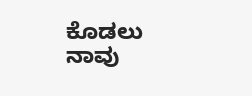ಕೊಡಲು ನಾವು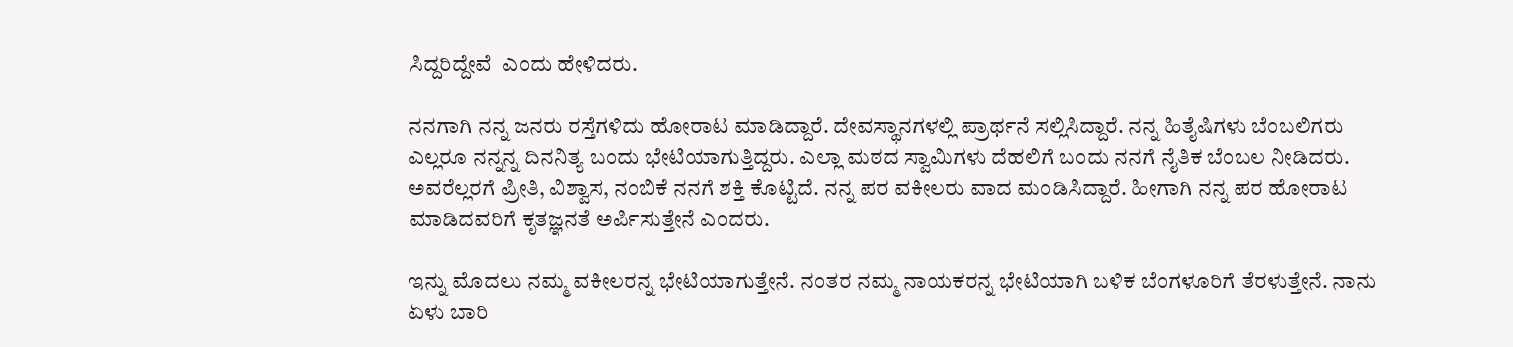ಸಿದ್ದರಿದ್ದೇವೆ  ಎಂದು ಹೇಳಿದರು.

ನನಗಾಗಿ ನನ್ನ ಜನರು ರಸ್ತೆಗಳಿದು ಹೋರಾಟ ಮಾಡಿದ್ದಾರೆ. ದೇವಸ್ಥಾನಗಳಲ್ಲಿ ಪ್ರಾರ್ಥನೆ ಸಲ್ಲಿಸಿದ್ದಾರೆ. ನನ್ನ ಹಿತೈಷಿಗಳು ಬೆಂಬಲಿಗರು ಎಲ್ಲರೂ ನನ್ನನ್ನ ದಿನನಿತ್ಯ ಬಂದು ಭೇಟಿಯಾಗುತ್ತಿದ್ದರು. ಎಲ್ಲಾ ಮಠದ ಸ್ವಾಮಿಗಳು ದೆಹಲಿಗೆ ಬಂದು ನನಗೆ ನೈತಿಕ ಬೆಂಬಲ ನೀಡಿದರು. ಅವರೆಲ್ಲರಗೆ ಪ್ರೀತಿ, ವಿಶ್ವಾಸ, ನಂಬಿಕೆ ನನಗೆ ಶಕ್ತಿ ಕೊಟ್ಟಿದೆ. ನನ್ನ ಪರ ವಕೀಲರು ವಾದ ಮಂಡಿಸಿದ್ದಾರೆ. ಹೀಗಾಗಿ ನನ್ನ ಪರ ಹೋರಾಟ ಮಾಡಿದವರಿಗೆ ಕೃತಜ್ಞನತೆ ಅರ್ಪಿಸುತ್ತೇನೆ ಎಂದರು.

ಇನ್ನು ಮೊದಲು ನಮ್ಮ ವಕೀಲರನ್ನ ಭೇಟಿಯಾಗುತ್ತೇನೆ. ನಂತರ ನಮ್ಮ ನಾಯಕರನ್ನ ಭೇಟಿಯಾಗಿ ಬಳಿಕ ಬೆಂಗಳೂರಿಗೆ ತೆರಳುತ್ತೇನೆ. ನಾನು ಏಳು ಬಾರಿ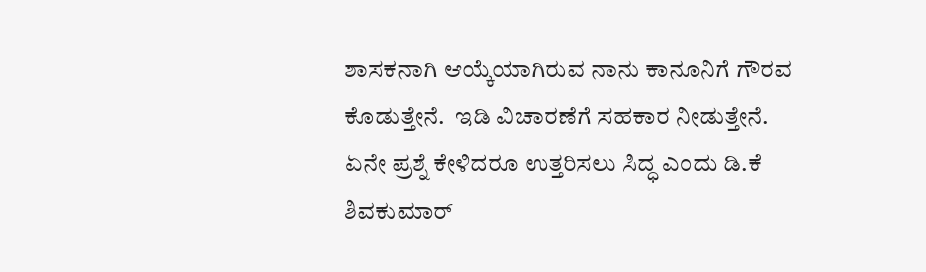ಶಾಸಕನಾಗಿ ಆಯ್ಕೆಯಾಗಿರುವ ನಾನು ಕಾನೂನಿಗೆ ಗೌರವ ಕೊಡುತ್ತೇನೆ.  ಇಡಿ ವಿಚಾರಣೆಗೆ ಸಹಕಾರ ನೀಡುತ್ತೇನೆ. ಏನೇ ಪ್ರಶ್ನೆ ಕೇಳಿದರೂ ಉತ್ತರಿಸಲು ಸಿದ್ಧ ಎಂದು ಡಿ.ಕೆ ಶಿವಕುಮಾರ್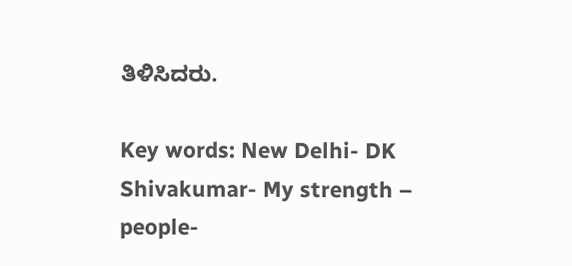ತಿಳಿಸಿದರು.

Key words: New Delhi- DK Shivakumar- My strength – people-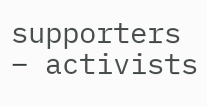supporters – activists